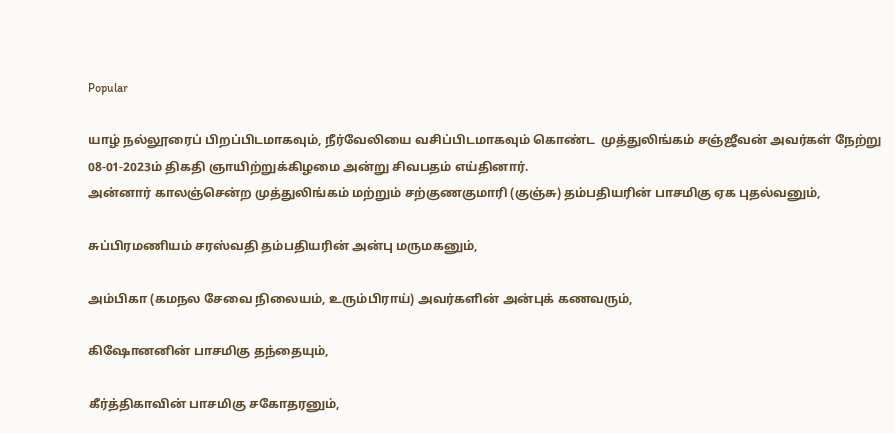Popular

யாழ் நல்லூரைப் பிறப்பிடமாகவும், நீர்வேலியை வசிப்பிடமாகவும் கொண்ட  முத்துலிங்கம் சஞ்ஜீவன் அவர்கள் நேற்று 08-01-2023ம் திகதி ஞாயிற்றுக்கிழமை அன்று சிவபதம் எய்தினார்.
அன்னார் காலஞ்சென்ற முத்துலிங்கம் மற்றும் சற்குணகுமாரி (குஞ்சு) தம்பதியரின் பாசமிகு ஏக புதல்வனும்,

சுப்பிரமணியம் சரஸ்வதி தம்பதியரின் அன்பு மருமகனும்,

அம்பிகா (கமநல சேவை நிலையம், உரும்பிராய்) அவர்களின் அன்புக் கணவரும்,

கிஷோனனின் பாசமிகு தந்தையும்,

கீர்த்திகாவின் பாசமிகு சகோதரனும்,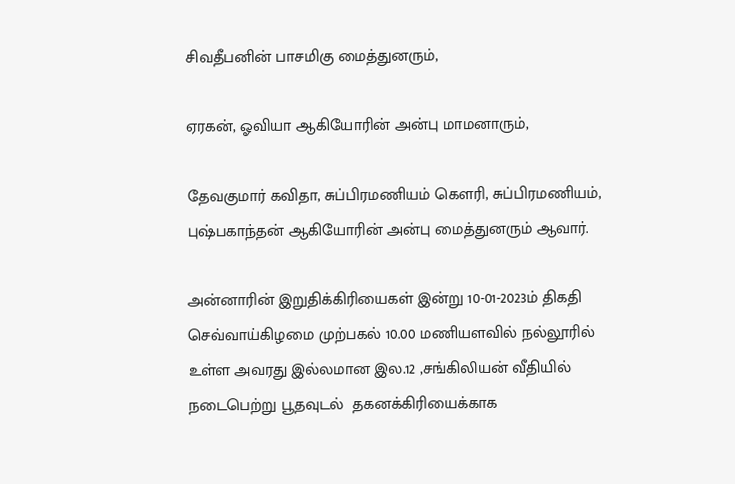சிவதீபனின் பாசமிகு மைத்துனரும்,

ஏரகன், ஓவியா ஆகியோரின் அன்பு மாமனாரும்,

தேவகுமார் கவிதா, சுப்பிரமணியம் கௌரி, சுப்பிரமணியம், புஷ்பகாந்தன் ஆகியோரின் அன்பு மைத்துனரும் ஆவார்.

அன்னாரின் இறுதிக்கிரியைகள் இன்று 10-01-2023ம் திகதி செவ்வாய்கிழமை முற்பகல் 10.00 மணியளவில் நல்லூரில் உள்ள அவரது இல்லமான இல.12 ,சங்கிலியன் வீதியில் நடைபெற்று பூதவுடல்  தகனக்கிரியைக்காக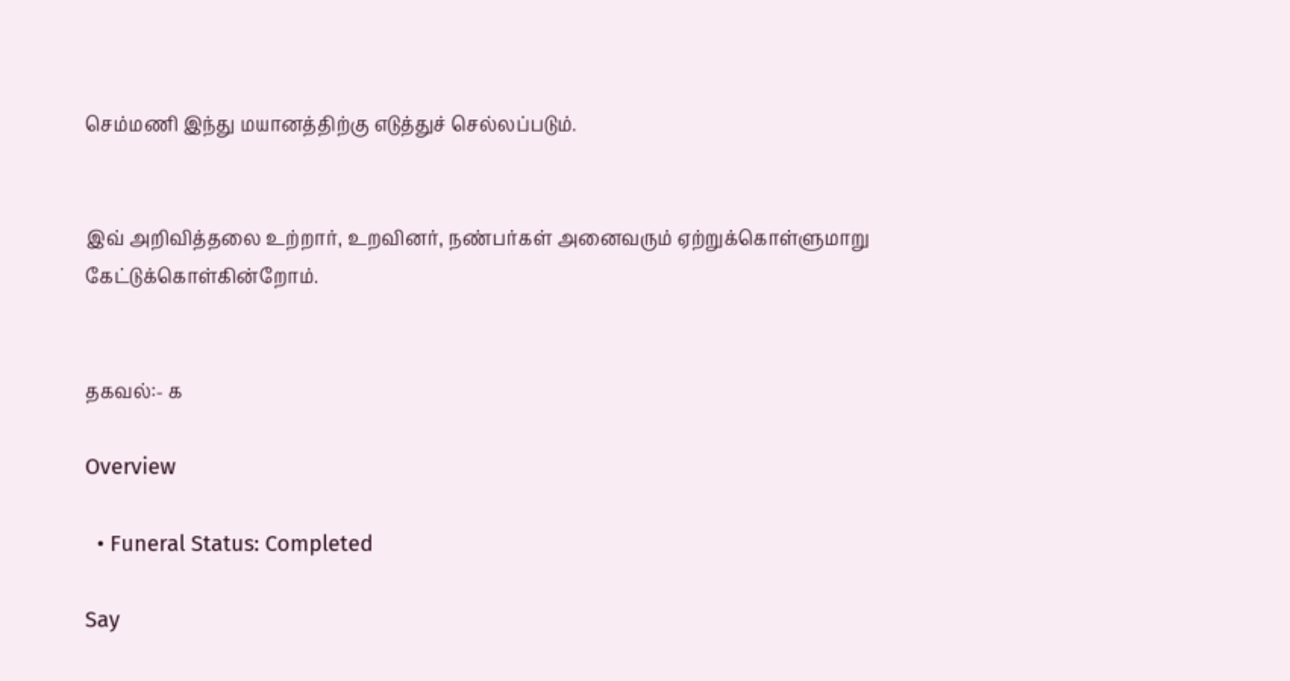செம்மணி இந்து மயானத்திற்கு எடுத்துச் செல்லப்படும்.


இவ் அறிவித்தலை உற்றார், உறவினர், நண்பர்கள் அனைவரும் ஏற்றுக்கொள்ளுமாறு கேட்டுக்கொள்கின்றோம்.


தகவல்:- க

Overview

  • Funeral Status: Completed

Say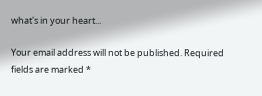what's in your heart...

Your email address will not be published. Required fields are marked *